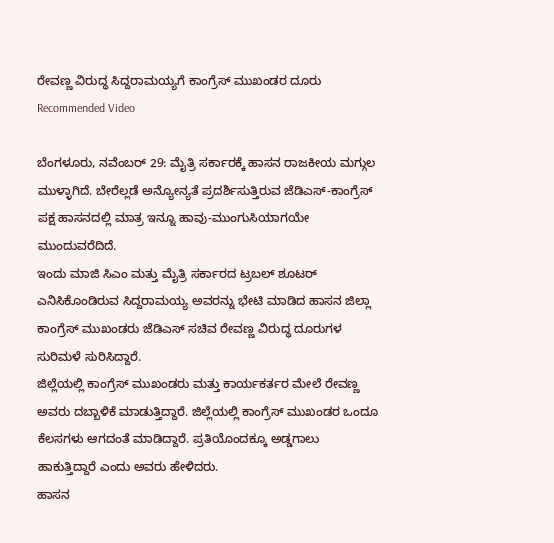ರೇವಣ್ಣ ವಿರುದ್ಧ ಸಿದ್ದರಾಮಯ್ಯಗೆ ಕಾಂಗ್ರೆಸ್ ಮುಖಂಡರ ದೂರು
Recommended Video

ಬೆಂಗಳೂರು, ನವೆಂಬರ್ 29: ಮೈತ್ರಿ ಸರ್ಕಾರಕ್ಕೆ ಹಾಸನ ರಾಜಕೀಯ ಮಗ್ಗುಲ ಮುಳ್ಳಾಗಿದೆ. ಬೇರೆಲ್ಲಡೆ ಅನ್ಯೋನ್ಯತೆ ಪ್ರದರ್ಶಿಸುತ್ತಿರುವ ಜೆಡಿಎಸ್-ಕಾಂಗ್ರೆಸ್ ಪಕ್ಷ ಹಾಸನದಲ್ಲಿ ಮಾತ್ರ ಇನ್ನೂ ಹಾವು-ಮುಂಗುಸಿಯಾಗಯೇ ಮುಂದುವರೆದಿದೆ.
ಇಂದು ಮಾಜಿ ಸಿಎಂ ಮತ್ತು ಮೈತ್ರಿ ಸರ್ಕಾರದ ಟ್ರಬಲ್ ಶೂಟರ್ ಎನಿಸಿಕೊಂಡಿರುವ ಸಿದ್ದರಾಮಯ್ಯ ಅವರನ್ನು ಭೇಟಿ ಮಾಡಿದ ಹಾಸನ ಜಿಲ್ಲಾ ಕಾಂಗ್ರೆಸ್ ಮುಖಂಡರು ಜೆಡಿಎಸ್ ಸಚಿವ ರೇವಣ್ಣ ವಿರುದ್ಧ ದೂರುಗಳ ಸುರಿಮಳೆ ಸುರಿಸಿದ್ದಾರೆ.
ಜಿಲ್ಲೆಯಲ್ಲಿ ಕಾಂಗ್ರೆಸ್ ಮುಖಂಡರು ಮತ್ತು ಕಾರ್ಯಕರ್ತರ ಮೇಲೆ ರೇವಣ್ಣ ಅವರು ದಬ್ಬಾಳಿಕೆ ಮಾಡುತ್ತಿದ್ದಾರೆ. ಜಿಲ್ಲೆಯಲ್ಲಿ ಕಾಂಗ್ರೆಸ್ ಮುಖಂಡರ ಒಂದೂ ಕೆಲಸಗಳು ಆಗದಂತೆ ಮಾಡಿದ್ದಾರೆ. ಪ್ರತಿಯೊಂದಕ್ಕೂ ಅಡ್ಡಗಾಲು ಹಾಕುತ್ತಿದ್ದಾರೆ ಎಂದು ಅವರು ಹೇಳಿದರು.
ಹಾಸನ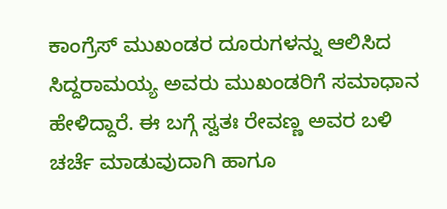ಕಾಂಗ್ರೆಸ್ ಮುಖಂಡರ ದೂರುಗಳನ್ನು ಆಲಿಸಿದ ಸಿದ್ದರಾಮಯ್ಯ ಅವರು ಮುಖಂಡರಿಗೆ ಸಮಾಧಾನ ಹೇಳಿದ್ದಾರೆ. ಈ ಬಗ್ಗೆ ಸ್ವತಃ ರೇವಣ್ಣ ಅವರ ಬಳಿ ಚರ್ಚೆ ಮಾಡುವುದಾಗಿ ಹಾಗೂ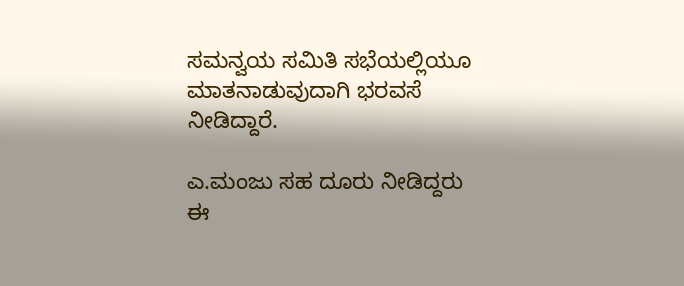ಸಮನ್ವಯ ಸಮಿತಿ ಸಭೆಯಲ್ಲಿಯೂ ಮಾತನಾಡುವುದಾಗಿ ಭರವಸೆ ನೀಡಿದ್ದಾರೆ.

ಎ.ಮಂಜು ಸಹ ದೂರು ನೀಡಿದ್ದರು
ಈ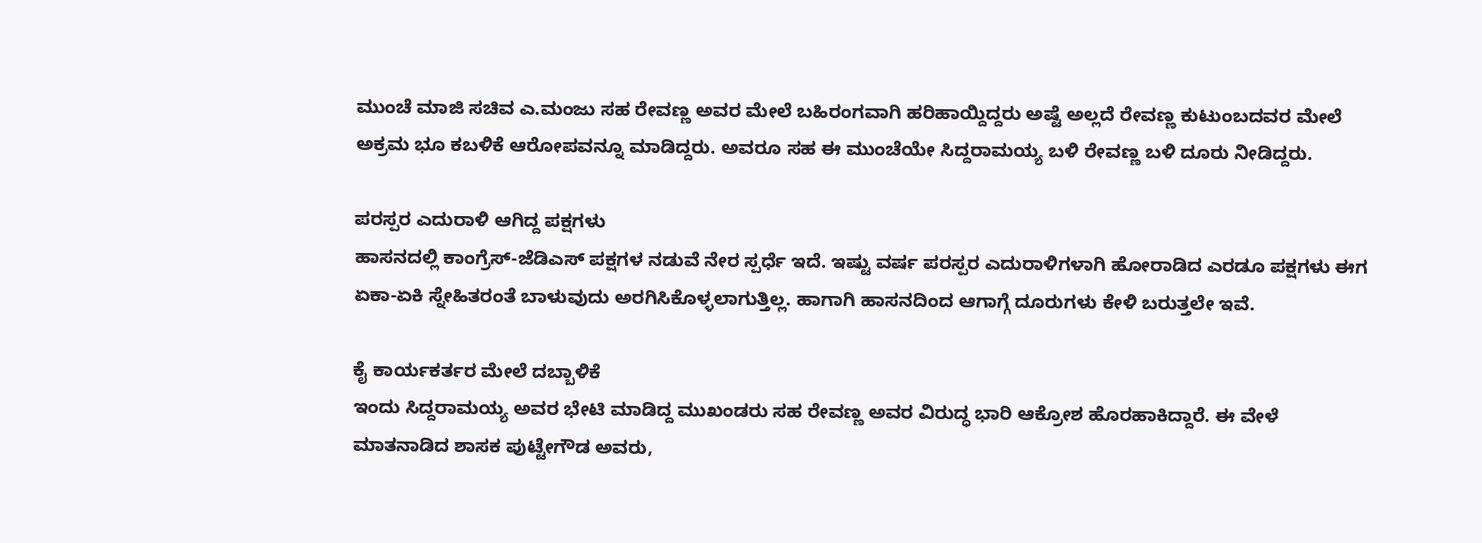ಮುಂಚೆ ಮಾಜಿ ಸಚಿವ ಎ.ಮಂಜು ಸಹ ರೇವಣ್ಣ ಅವರ ಮೇಲೆ ಬಹಿರಂಗವಾಗಿ ಹರಿಹಾಯ್ದಿದ್ದರು ಅಷ್ಟೆ ಅಲ್ಲದೆ ರೇವಣ್ಣ ಕುಟುಂಬದವರ ಮೇಲೆ ಅಕ್ರಮ ಭೂ ಕಬಳಿಕೆ ಆರೋಪವನ್ನೂ ಮಾಡಿದ್ದರು. ಅವರೂ ಸಹ ಈ ಮುಂಚೆಯೇ ಸಿದ್ದರಾಮಯ್ಯ ಬಳಿ ರೇವಣ್ಣ ಬಳಿ ದೂರು ನೀಡಿದ್ದರು.

ಪರಸ್ಪರ ಎದುರಾಳಿ ಆಗಿದ್ದ ಪಕ್ಷಗಳು
ಹಾಸನದಲ್ಲಿ ಕಾಂಗ್ರೆಸ್-ಜೆಡಿಎಸ್ ಪಕ್ಷಗಳ ನಡುವೆ ನೇರ ಸ್ಪರ್ಧೆ ಇದೆ. ಇಷ್ಟು ವರ್ಷ ಪರಸ್ಪರ ಎದುರಾಳಿಗಳಾಗಿ ಹೋರಾಡಿದ ಎರಡೂ ಪಕ್ಷಗಳು ಈಗ ಏಕಾ-ಏಕಿ ಸ್ನೇಹಿತರಂತೆ ಬಾಳುವುದು ಅರಗಿಸಿಕೊಳ್ಳಲಾಗುತ್ತಿಲ್ಲ. ಹಾಗಾಗಿ ಹಾಸನದಿಂದ ಆಗಾಗ್ಗೆ ದೂರುಗಳು ಕೇಳಿ ಬರುತ್ತಲೇ ಇವೆ.

ಕೈ ಕಾರ್ಯಕರ್ತರ ಮೇಲೆ ದಬ್ಬಾಳಿಕೆ
ಇಂದು ಸಿದ್ದರಾಮಯ್ಯ ಅವರ ಭೇಟಿ ಮಾಡಿದ್ದ ಮುಖಂಡರು ಸಹ ರೇವಣ್ಣ ಅವರ ವಿರುದ್ಧ ಭಾರಿ ಆಕ್ರೋಶ ಹೊರಹಾಕಿದ್ದಾರೆ. ಈ ವೇಳೆ ಮಾತನಾಡಿದ ಶಾಸಕ ಪುಟ್ಟೇಗೌಡ ಅವರು,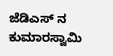ಜೆಡಿಎಸ್ ನ ಕುಮಾರಸ್ವಾಮಿ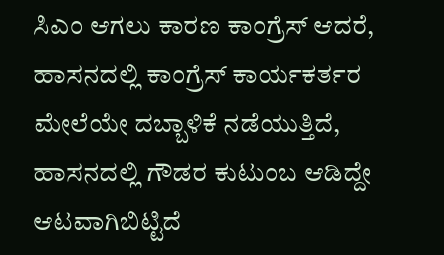ಸಿಎಂ ಆಗಲು ಕಾರಣ ಕಾಂಗ್ರೆಸ್ ಆದರೆ, ಹಾಸನದಲ್ಲಿ ಕಾಂಗ್ರೆಸ್ ಕಾರ್ಯಕರ್ತರ ಮೇಲೆಯೇ ದಬ್ಬಾಳಿಕೆ ನಡೆಯುತ್ತಿದೆ, ಹಾಸನದಲ್ಲಿ ಗೌಡರ ಕುಟುಂಬ ಆಡಿದ್ದೇ ಆಟವಾಗಿಬಿಟ್ಟಿದೆ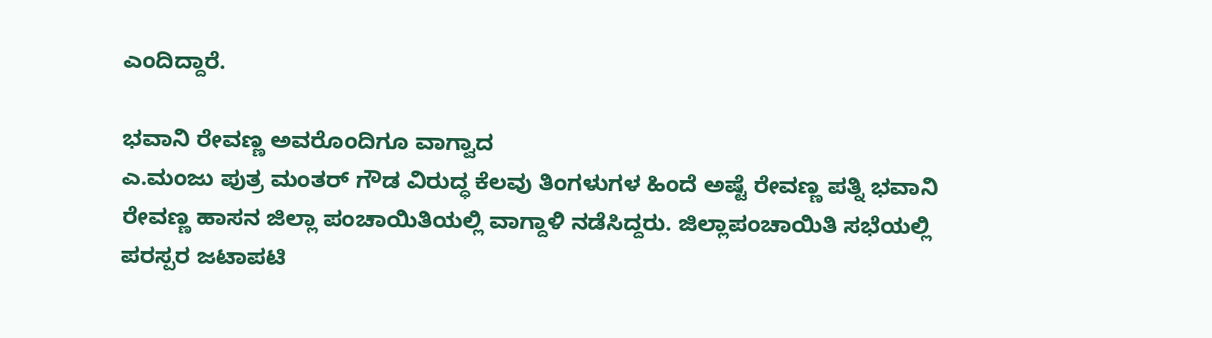ಎಂದಿದ್ದಾರೆ.

ಭವಾನಿ ರೇವಣ್ಣ ಅವರೊಂದಿಗೂ ವಾಗ್ವಾದ
ಎ.ಮಂಜು ಪುತ್ರ ಮಂತರ್ ಗೌಡ ವಿರುದ್ಧ ಕೆಲವು ತಿಂಗಳುಗಳ ಹಿಂದೆ ಅಷ್ಟೆ ರೇವಣ್ಣ ಪತ್ನಿ ಭವಾನಿ ರೇವಣ್ಣ ಹಾಸನ ಜಿಲ್ಲಾ ಪಂಚಾಯಿತಿಯಲ್ಲಿ ವಾಗ್ದಾಳಿ ನಡೆಸಿದ್ದರು. ಜಿಲ್ಲಾಪಂಚಾಯಿತಿ ಸಭೆಯಲ್ಲಿ ಪರಸ್ಪರ ಜಟಾಪಟಿ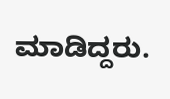ಮಾಡಿದ್ದರು.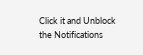Click it and Unblock the Notifications